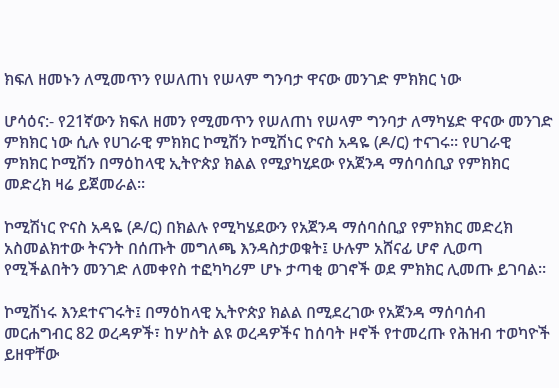ክፍለ ዘመኑን ለሚመጥን የሠለጠነ የሠላም ግንባታ ዋናው መንገድ ምክክር ነው

ሆሳዕና:- የ21ኛውን ክፍለ ዘመን የሚመጥን የሠለጠነ የሠላም ግንባታ ለማካሄድ ዋናው መንገድ ምክክር ነው ሲሉ የሀገራዊ ምክክር ኮሚሽን ኮሚሽነር ዮናስ አዳዬ (ዶ/ር) ተናገሩ። የሀገራዊ ምክክር ኮሚሽን በማዕከላዊ ኢትዮጵያ ክልል የሚያካሂደው የአጀንዳ ማሰባሰቢያ የምክክር መድረክ ዛሬ ይጀመራል።

ኮሚሽነር ዮናስ አዳዬ (ዶ/ር) በክልሉ የሚካሄደውን የአጀንዳ ማሰባሰቢያ የምክክር መድረክ አስመልክተው ትናንት በሰጡት መግለጫ እንዳስታወቁት፤ ሁሉም አሸናፊ ሆኖ ሊወጣ የሚችልበትን መንገድ ለመቀየስ ተፎካካሪም ሆኑ ታጣቂ ወገኖች ወደ ምክክር ሊመጡ ይገባል።

ኮሚሽነሩ እንደተናገሩት፤ በማዕከላዊ ኢትዮጵያ ክልል በሚደረገው የአጀንዳ ማሰባሰብ መርሐግብር 82 ወረዳዎች፣ ከሦስት ልዩ ወረዳዎችና ከሰባት ዞኖች የተመረጡ የሕዝብ ተወካዮች ይዘዋቸው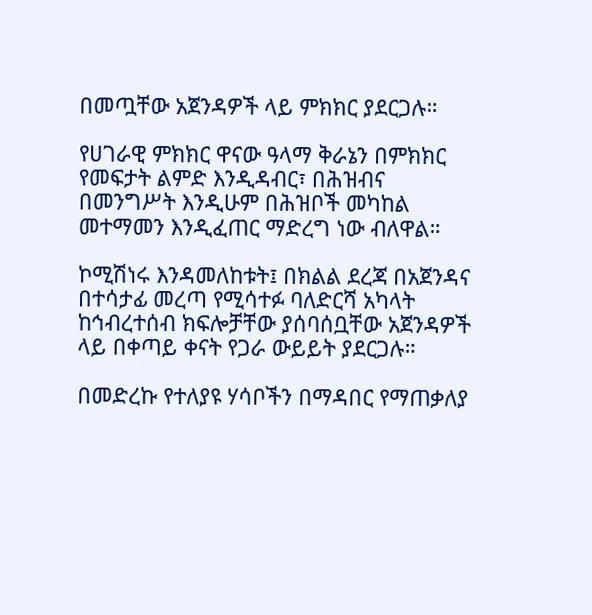በመጧቸው አጀንዳዎች ላይ ምክክር ያደርጋሉ።

የሀገራዊ ምክክር ዋናው ዓላማ ቅራኔን በምክክር የመፍታት ልምድ እንዲዳብር፣ በሕዝብና በመንግሥት እንዲሁም በሕዝቦች መካከል መተማመን እንዲፈጠር ማድረግ ነው ብለዋል።

ኮሚሽነሩ እንዳመለከቱት፤ በክልል ደረጃ በአጀንዳና በተሳታፊ መረጣ የሚሳተፉ ባለድርሻ አካላት ከኅብረተሰብ ክፍሎቻቸው ያሰባሰቧቸው አጀንዳዎች ላይ በቀጣይ ቀናት የጋራ ውይይት ያደርጋሉ።

በመድረኩ የተለያዩ ሃሳቦችን በማዳበር የማጠቃለያ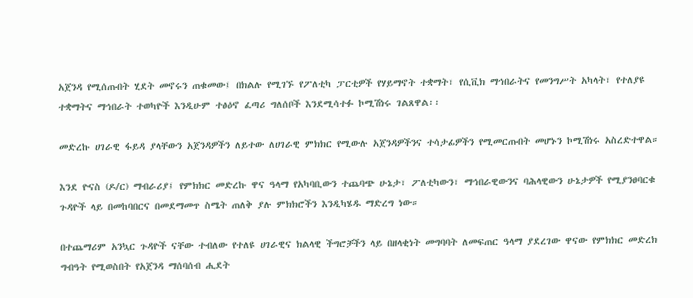አጀንዳ የሚሰጡበት ሂደት መኖሩን ጠቁመው፤ በክልሉ የሚገኙ የፖለቲካ ፓርቲዎች የሃይማኖት ተቋማት፣ የሲቪክ ማኅበራትና የመንግሥት አካላት፣ የተለያዩ ተቋማትና ማኅበራት ተወካዮች እንዲሁም ተፅዕኖ ፈጣሪ ግለሰቦች እንደሚሳተፉ ኮሚሽነሩ ገልጸዋል፡፡

መድረኩ ሀገራዊ ፋይዳ ያላቸውን አጀንዳዎችን ለይተው ለሀገራዊ ምክክር የሚውሉ አጀንዳዎችንና ተሳታፊዎችን የሚመርጡበት መሆኑን ኮሚሽነሩ አስረድተዋል።

እንደ ዮናስ (ዶ/ር) ማብራሪያ፤ የምክክር መድረኩ ዋና ዓላማ የአካባቢውን ተጨባጭ ሁኔታ፣ ፖለቲካውን፣ ማኅበራዊውንና ባሕላዊውን ሁኔታዎች የሚያንፀባርቁ ጉዳዮች ላይ በመከባበርና በመደማመጥ ስሜት ጠለቅ ያሉ ምክክሮችን እንዲካሄዱ ማድረግ ነው።

በተጨማሪም አንኳር ጉዳዮች ናቸው ተብለው የተለዩ ሀገራዊና ክልላዊ ችግሮቻችን ላይ በዘላቂነት መግባባት ለመፍጠር ዓላማ ያደረገው ዋናው የምክክር መድረክ ግብዓት የሚወስበት የአጀንዳ ማሰባሰብ ሒደት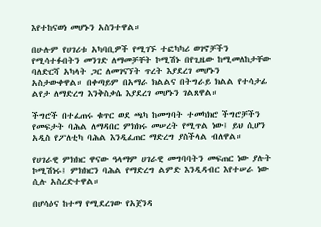እየተከናወነ መሆኑን አስንተዋል።

በሁሉም የሀገሪቱ አካባቢዎች የሚገኙ ተፎካካሪ ወገኖቻችን የሚሳተፉበትን መንገድ ለማመቻቸት ኮሚሽኑ በየጊዜው ከሚመለከታቸው ባለድርሻ አካላት ጋር ለመገናኘት ጥረት እያደረገ መሆኑን አስታውቀዋል። በቀጣይም በአማራ ክልልና በትግራይ ክልል የተሳታፊ ልየታ ለማድረግ እንቅስቃሴ እያደረገ መሆኑን ገልጸዋል።

ችግሮች በተፈጠሩ ቁጥር ወደ ጫካ ከመግባት ተመካክሮ ችግሮቻችን የመፍታት ባሕል ለማዳበር ምክክሩ መሠረት የሚጥል ነው፤ ይህ ሲሆን አዲስ የፖለቲካ ባሕል እንዲፈጠር ማድረግ ያስችላል ብለዋል።

የሀገራዊ ምክክር ዋናው ዓላማም ሀገራዊ መግባባትን መፍጠር ነው ያሉት ኮሚሽነሩ፤ ምክክርን ባሕል የማድረግ ልምድ እንዲዳብር እየተሠራ ነው ሲሉ አስረድተዋል።

በሆሳዕና ከተማ የሚደረገው የአጀንዳ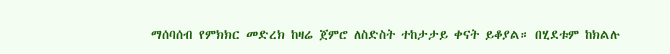ማሰባሰብ የምክክር መድረክ ከዛሬ ጀምሮ ለስድስት ተከታታይ ቀናት ይቆያል። በሂደቱም ከክልሉ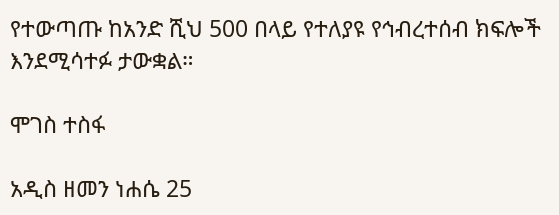የተውጣጡ ከአንድ ሺህ 500 በላይ የተለያዩ የኅብረተሰብ ክፍሎች እንደሚሳተፉ ታውቋል።

ሞገስ ተስፋ

አዲስ ዘመን ነሐሴ 25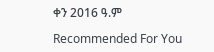ቀን 2016 ዓ.ም

Recommended For You